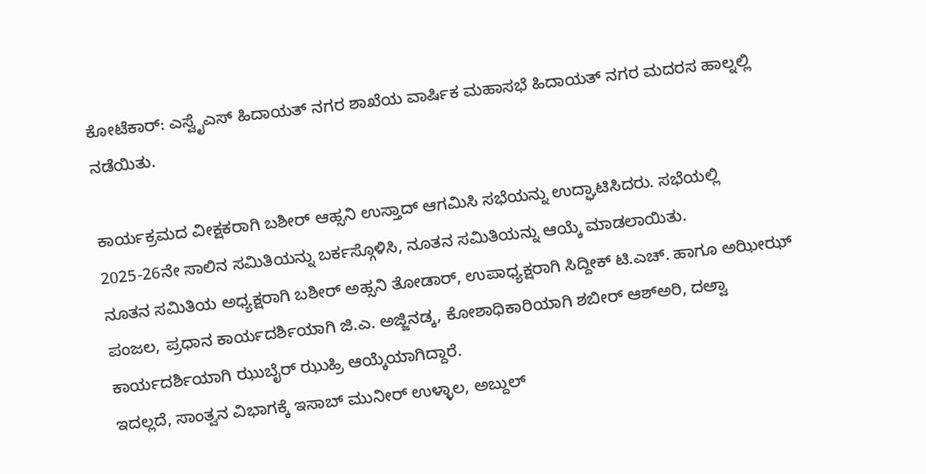ಕೋಟೆಕಾರ್: ಎಸ್ವೈಎಸ್ ಹಿದಾಯತ್ ನಗರ ಶಾಖೆಯ ವಾರ್ಷಿಕ ಮಹಾಸಭೆ ಹಿದಾಯತ್ ನಗರ ಮದರಸ ಹಾಲ್ನಲ್ಲಿ ನಡೆಯಿತು.

ಕಾರ್ಯಕ್ರಮದ ವೀಕ್ಷಕರಾಗಿ ಬಶೀರ್ ಆಹ್ಸನಿ ಉಸ್ತಾದ್ ಆಗಮಿಸಿ ಸಭೆಯನ್ನು ಉದ್ಘಾಟಿಸಿದರು. ಸಭೆಯಲ್ಲಿ 2025-26ನೇ ಸಾಲಿನ ಸಮಿತಿಯನ್ನು ಬರ್ಕಸ್ಗೊಳಿಸಿ, ನೂತನ ಸಮಿತಿಯನ್ನು ಆಯ್ಕೆ ಮಾಡಲಾಯಿತು.
ನೂತನ ಸಮಿತಿಯ ಅಧ್ಯಕ್ಷರಾಗಿ ಬಶೀರ್ ಅಹ್ಸನಿ ತೋಡಾರ್, ಉಪಾಧ್ಯಕ್ಷರಾಗಿ ಸಿದ್ದೀಕ್ ಟಿ.ಎಚ್. ಹಾಗೂ ಅಝೀಝ್ ಪಂಜಲ, ಪ್ರಧಾನ ಕಾರ್ಯದರ್ಶಿಯಾಗಿ ಜಿ.ಎ. ಅಜ್ಜಿನಡ್ಕ, ಕೋಶಾಧಿಕಾರಿಯಾಗಿ ಶಬೀರ್ ಆಶ್ಅರಿ, ದಅ್ವಾ ಕಾರ್ಯದರ್ಶಿಯಾಗಿ ಝುಬೈರ್ ಝುಹ್ರಿ ಆಯ್ಕೆಯಾಗಿದ್ದಾರೆ.
ಇದಲ್ಲದೆ, ಸಾಂತ್ವನ ವಿಭಾಗಕ್ಕೆ ಇಸಾಬ್ ಮುನೀರ್ ಉಳ್ಳಾಲ, ಅಬ್ದುಲ್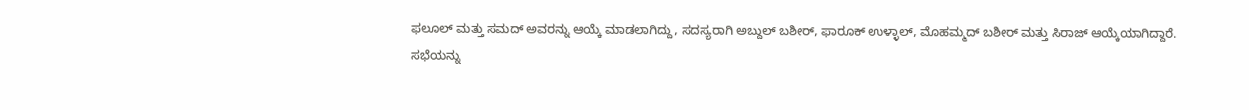ಫಲೂಲ್ ಮತ್ತು ಸಮದ್ ಅವರನ್ನು ಆಯ್ಕೆ ಮಾಡಲಾಗಿದ್ದು, ಸದಸ್ಯರಾಗಿ ಅಬ್ದುಲ್ ಬಶೀರ್, ಫಾರೂಕ್ ಉಳ್ಳಾಲ್, ಮೊಹಮ್ಮದ್ ಬಶೀರ್ ಮತ್ತು ಸಿರಾಜ್ ಆಯ್ಕೆಯಾಗಿದ್ದಾರೆ.
ಸಭೆಯನ್ನು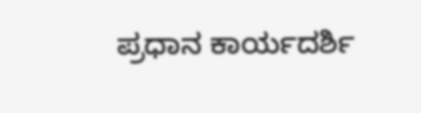ಪ್ರಧಾನ ಕಾರ್ಯದರ್ಶಿ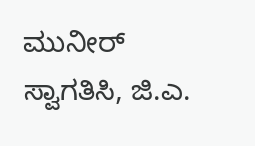ಮುನೀರ್ ಸ್ವಾಗತಿಸಿ, ಜಿ.ಎ.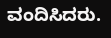ವಂದಿಸಿದರು.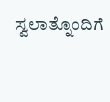ಸ್ವಲಾತ್ನೊಂದಿಗೆ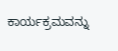ಕಾರ್ಯಕ್ರಮವನ್ನು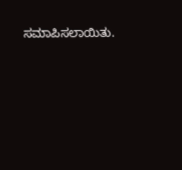ಸಮಾಪಿಸಲಾಯಿತು.